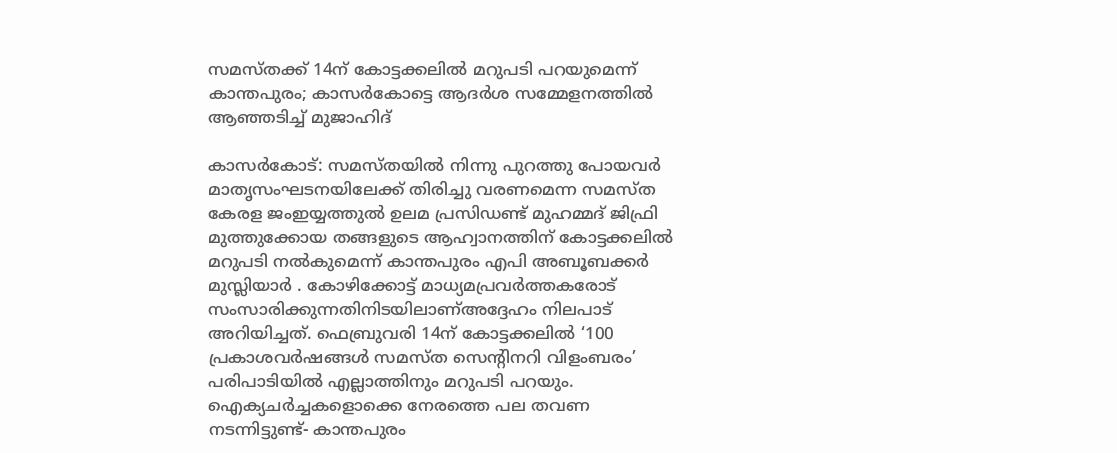സമസ്തക്ക് 14ന് കോട്ടക്കലില്‍ മറുപടി പറയുമെന്ന് കാന്തപുരം; കാസര്‍കോട്ടെ ആദര്‍ശ സമ്മേളനത്തില്‍ ആഞ്ഞടിച്ച് മുജാഹിദ്

കാസര്‍കോട്: സമസ്തയില്‍ നിന്നു പുറത്തു പോയവര്‍ മാതൃസംഘടനയിലേക്ക് തിരിച്ചു വരണമെന്ന സമസ്ത കേരള ജംഇയ്യത്തുല്‍ ഉലമ പ്രസിഡണ്ട് മുഹമ്മദ് ജിഫ്രി മുത്തുക്കോയ തങ്ങളുടെ ആഹ്വാനത്തിന് കോട്ടക്കലില്‍ മറുപടി നല്‍കുമെന്ന് കാന്തപുരം എപി അബൂബക്കര്‍ മുസ്ലിയാർ . കോഴിക്കോട്ട് മാധ്യമപ്രവര്‍ത്തകരോട് സംസാരിക്കുന്നതിനിടയിലാണ്അദ്ദേഹം നിലപാട് അറിയിച്ചത്. ഫെബ്രുവരി 14ന് കോട്ടക്കലില്‍ ‘100 പ്രകാശവര്‍ഷങ്ങള്‍ സമസ്ത സെന്റിനറി വിളംബരം’ പരിപാടിയില്‍ എല്ലാത്തിനും മറുപടി പറയും. ഐക്യചര്‍ച്ചകളൊക്കെ നേരത്തെ പല തവണ നടന്നിട്ടുണ്ട്- കാന്തപുരം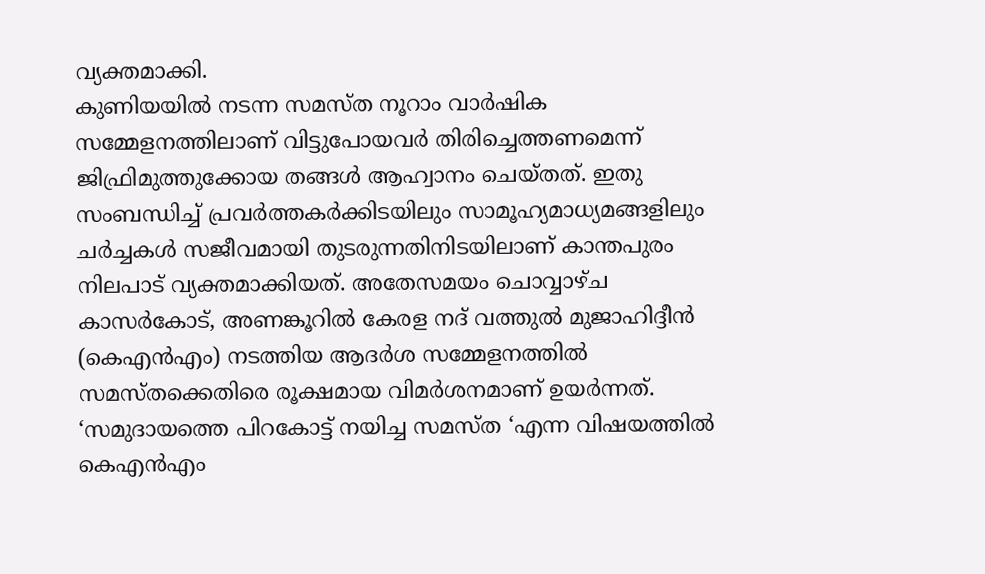വ്യക്തമാക്കി.
കുണിയയില്‍ നടന്ന സമസ്ത നൂറാം വാര്‍ഷിക സമ്മേളനത്തിലാണ് വിട്ടുപോയവര്‍ തിരിച്ചെത്തണമെന്ന് ജിഫ്രിമുത്തുക്കോയ തങ്ങള്‍ ആഹ്വാനം ചെയ്തത്. ഇതു സംബന്ധിച്ച് പ്രവര്‍ത്തകര്‍ക്കിടയിലും സാമൂഹ്യമാധ്യമങ്ങളിലും ചര്‍ച്ചകള്‍ സജീവമായി തുടരുന്നതിനിടയിലാണ് കാന്തപുരം നിലപാട് വ്യക്തമാക്കിയത്. അതേസമയം ചൊവ്വാഴ്ച കാസര്‍കോട്, അണങ്കൂറില്‍ കേരള നദ് വത്തുല്‍ മുജാഹിദ്ദീന്‍ (കെഎന്‍എം) നടത്തിയ ആദര്‍ശ സമ്മേളനത്തില്‍ സമസ്തക്കെതിരെ രൂക്ഷമായ വിമര്‍ശനമാണ് ഉയര്‍ന്നത്.
‘സമുദായത്തെ പിറകോട്ട് നയിച്ച സമസ്ത ‘എന്ന വിഷയത്തില്‍ കെഎന്‍എം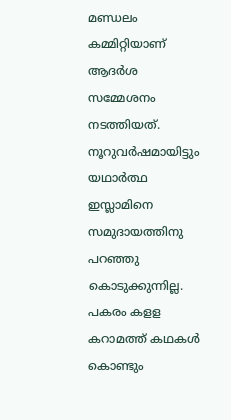മണ്ഡലം കമ്മിറ്റിയാണ് ആദര്‍ശ സമ്മേശനം നടത്തിയത്.
നൂറുവര്‍ഷമായിട്ടും യഥാര്‍ത്ഥ ഇസ്ലാമിനെ സമുദായത്തിനു പറഞ്ഞു കൊടുക്കുന്നില്ല. പകരം കളള കറാമത്ത് കഥകള്‍ കൊണ്ടും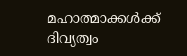മഹാത്മാക്കള്‍ക്ക് ദിവ്യത്വം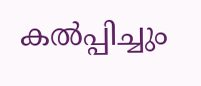കല്‍പ്പിച്ചും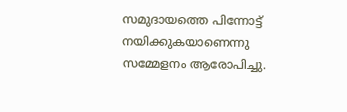സമുദായത്തെ പിന്നോട്ട് നയിക്കുകയാണെന്നു സമ്മേളനം ആരോപിച്ചു.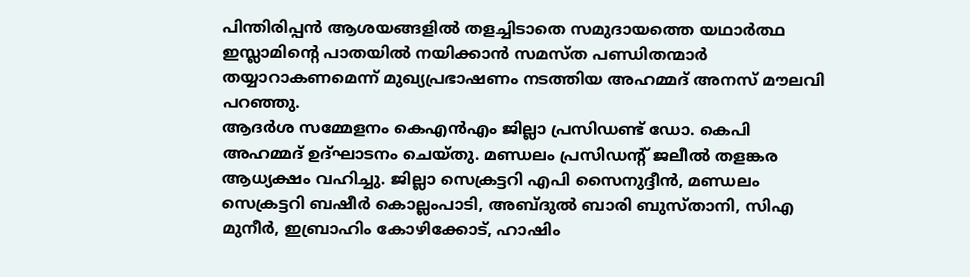പിന്തിരിപ്പന്‍ ആശയങ്ങളില്‍ തളച്ചിടാതെ സമുദായത്തെ യഥാര്‍ത്ഥ ഇസ്ലാമിന്റെ പാതയില്‍ നയിക്കാന്‍ സമസ്ത പണ്ഡിതന്മാര്‍ തയ്യാറാകണമെന്ന് മുഖ്യപ്രഭാഷണം നടത്തിയ അഹമ്മദ് അനസ് മൗലവി പറഞ്ഞു.
ആദര്‍ശ സമ്മേളനം കെഎന്‍എം ജില്ലാ പ്രസിഡണ്ട് ഡോ. കെപി അഹമ്മദ് ഉദ്ഘാടനം ചെയ്തു. മണ്ഡലം പ്രസിഡന്റ് ജലീല്‍ തളങ്കര ആധ്യക്ഷം വഹിച്ചു. ജില്ലാ സെക്രട്ടറി എപി സൈനുദ്ദീന്‍, മണ്ഡലം സെക്രട്ടറി ബഷീര്‍ കൊല്ലംപാടി, അബ്ദുല്‍ ബാരി ബുസ്താനി, സിഎ മുനീര്‍, ഇബ്രാഹിം കോഴിക്കോട്, ഹാഷിം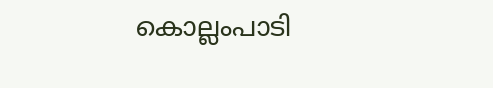കൊല്ലംപാടി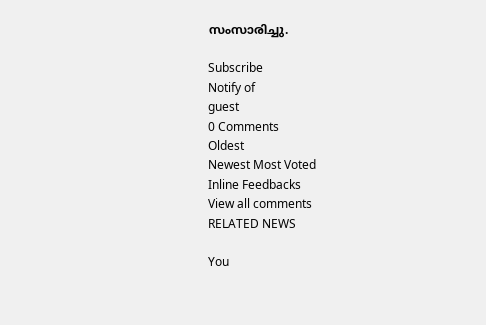സംസാരിച്ചു.

Subscribe
Notify of
guest
0 Comments
Oldest
Newest Most Voted
Inline Feedbacks
View all comments
RELATED NEWS

You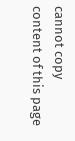cannot copy content of this page